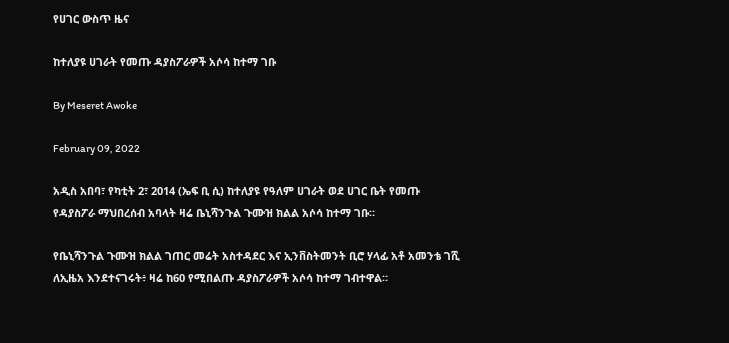የሀገር ውስጥ ዜና

ከተለያዩ ሀገራት የመጡ ዳያስፖራዎች አሶሳ ከተማ ገቡ

By Meseret Awoke

February 09, 2022

አዲስ አበባ፣ የካቲት 2፣ 2014 (ኤፍ ቢ ሲ) ከተለያዩ የዓለም ሀገራት ወደ ሀገር ቤት የመጡ የዳያስፖራ ማህበረሰብ አባላት ዛሬ ቤኒሻንጉል ጉሙዝ ክልል አሶሳ ከተማ ገቡ።

የቤኒሻንጉል ጉሙዝ ክልል ገጠር መሬት አስተዳደር እና ኢንቨስትመንት ቢሮ ሃላፊ አቶ አመንቴ ገሺ ለኢዜአ እንደተናገሩት፥ ዛሬ ከ60 የሚበልጡ ዳያስፖራዎች አሶሳ ከተማ ገብተዋል።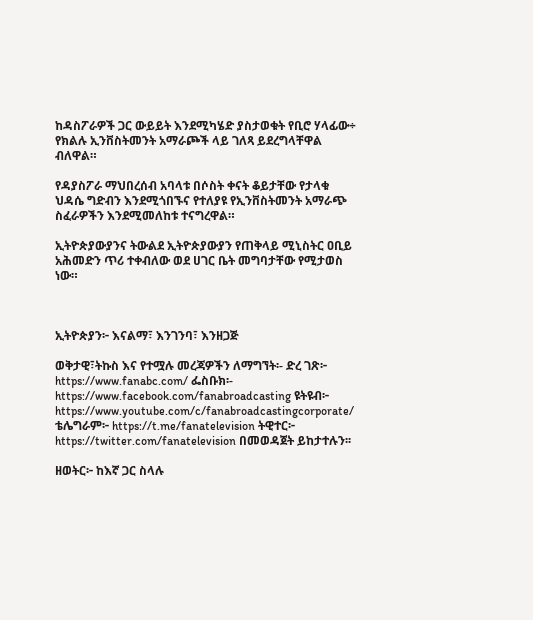ከዳስፖራዎች ጋር ውይይት እንደሚካሄድ ያስታወቁት የቢሮ ሃላፊው÷ የክልሉ ኢንቨስትመንት አማራጮች ላይ ገለጻ ይደረግላቸዋል ብለዋል።

የዳያስፖራ ማህበረሰብ አባላቱ በሶስት ቀናት ቆይታቸው የታላቁ ህዳሴ ግድብን እንደሚጎበኙና የተለያዩ የኢንቨስትመንት አማራጭ ስፈራዎችን እንደሚመለከቱ ተናግረዋል።

ኢትዮጵያውያንና ትውልደ ኢትዮጵያውያን የጠቅላይ ሚኒስትር ዐቢይ አሕመድን ጥሪ ተቀብለው ወደ ሀገር ቤት መግባታቸው የሚታወስ ነው።



ኢትዮጵያን፦ እናልማ፣ እንገንባ፣ እንዘጋጅ

ወቅታዊ፣ትኩስ እና የተሟሉ መረጃዎችን ለማግኘት፡- ድረ ገጽ፦ https://www.fanabc.com/ ፌስቡክ፡- https://www.facebook.com/fanabroadcasting ዩትዩብ፦ https://www.youtube.com/c/fanabroadcastingcorporate/ ቴሌግራም፦ https://t.me/fanatelevision ትዊተር፦ https://twitter.com/fanatelevision በመወዳጀት ይከታተሉን፡፡

ዘወትር፦ ከእኛ ጋር ስላሉ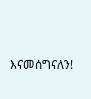እናመሰግናለን!